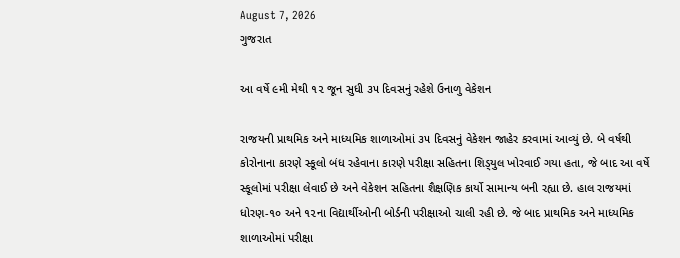August 7, 2026
ગુજરાત

આ વર્ષે ૯મી મેથી ૧૨ જૂન સુધી ૩૫ દિવસનું રહેશે ઉનાળુ વેકેશન

રાજયની પ્રાથમિક અને માધ્‍યમિક શાળાઓમાં ૩૫ દિવસનું વેકેશન જાહેર કરવામાં આવ્‍યું છે. બે વર્ષથી કોરોનાના કારણે સ્‍કૂલો બંધ રહેવાના કારણે પરીક્ષા સહિતના શિડ્‍યુલ ખોરવાઈ ગયા હતા, જે બાદ આ વર્ષે સ્‍કૂલોમાં પરીક્ષા લેવાઈ છે અને વેકેશન સહિતના શૈક્ષણિક કાર્યો સામાન્‍ય બની રહ્યા છે. હાલ રાજયમાં ધોરણ-૧૦ અને ૧૨ના વિદ્યાર્થીઓની બોર્ડની પરીક્ષાઓ ચાલી રહી છે. જે બાદ પ્રાથમિક અને માધ્‍યમિક શાળાઓમાં પરીક્ષા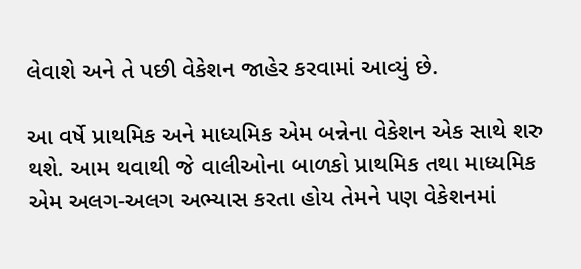લેવાશે અને તે પછી વેકેશન જાહેર કરવામાં આવ્‍યું છે.

આ વર્ષે પ્રાથમિક અને માધ્‍યમિક એમ બન્નેના વેકેશન એક સાથે શરુ થશે. આમ થવાથી જે વાલીઓના બાળકો પ્રાથમિક તથા માધ્‍યમિક એમ અલગ-અલગ અભ્‍યાસ કરતા હોય તેમને પણ વેકેશનમાં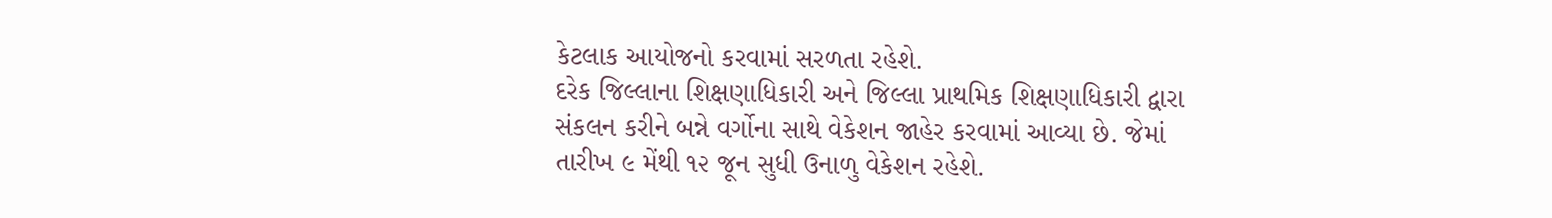કેટલાક આયોજનો કરવામાં સરળતા રહેશે.
દરેક જિલ્લાના શિક્ષણાધિકારી અને જિલ્લા પ્રાથમિક શિક્ષણાધિકારી દ્વારા સંકલન કરીને બન્ને વર્ગોના સાથે વેકેશન જાહેર કરવામાં આવ્‍યા છે. જેમાં તારીખ ૯ મેંથી ૧૨ જૂન સુધી ઉનાળુ વેકેશન રહેશે.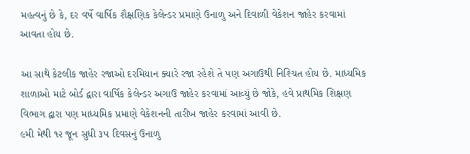મહત્‍વનું છે કે, દર વર્ષે વાર્ષિક શૈક્ષણિક કેલેન્‍ડર પ્રમાણે ઉનાળુ અને દિવાળી વેકેશન જાહેર કરવામાં આવતા હોય છે.

આ સાથે કેટલીક જાહેર રજાઓ દરમિયાન ક્‍યારે રજા રહેશે તે પણ અગાઉથી નિશ્‍ચિત હોય છે. માધ્‍યમિક શાળાઓ માટે બોર્ડ દ્વારા વાર્ષિક કેલેન્‍ડર અગાઉ જાહેર કરવામાં આવ્‍યું છે જોકે, હવે પ્રાથમિક શિક્ષણ વિભાગ દ્વારા પણ માધ્‍યમિક પ્રમાણે વેકેશનની તારીખ જાહેર કરવામાં આવી છે.
૯મી મેથી ૧૨ જૂન સુધી ૩૫ દિવસનું ઉનાળુ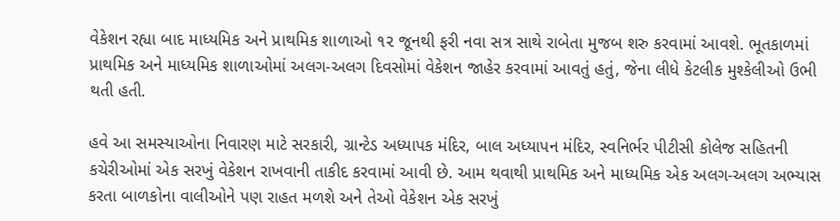વેકેશન રહ્યા બાદ માધ્‍યમિક અને પ્રાથમિક શાળાઓ ૧૨ જૂનથી ફરી નવા સત્ર સાથે રાબેતા મુજબ શરુ કરવામાં આવશે. ભૂતકાળમાં પ્રાથમિક અને માધ્‍યમિક શાળાઓમાં અલગ-અલગ દિવસોમાં વેકેશન જાહેર કરવામાં આવતું હતું, જેના લીધે કેટલીક મુશ્‍કેલીઓ ઉભી થતી હતી.

હવે આ સમસ્‍યાઓના નિવારણ માટે સરકારી, ગ્રાન્‍ટેડ અધ્‍યાપક મંદિર, બાલ અધ્‍યાપન મંદિર, સ્‍વનિર્ભર પીટીસી કોલેજ સહિતની કચેરીઓમાં એક સરખું વેકેશન રાખવાની તાકીદ કરવામાં આવી છે. આમ થવાથી પ્રાથમિક અને માધ્‍યમિક એક અલગ-અલગ અભ્‍યાસ કરતા બાળકોના વાલીઓને પણ રાહત મળશે અને તેઓ વેકેશન એક સરખું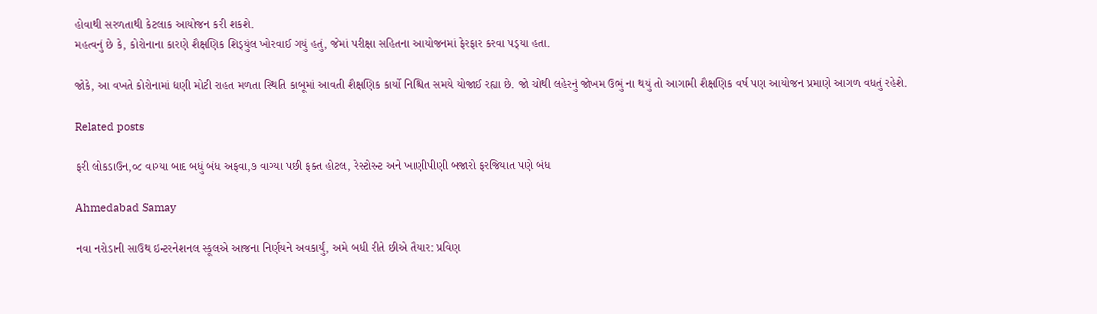હોવાથી સરળતાથી કેટલાક આયોજન કરી શકશે.
મહત્‍વનું છે કે, કોરોનાના કારણે શૈક્ષણિક શિડ્‍યુંલ ખોરવાઈ ગયું હતું, જેમાં પરીક્ષા સહિતના આયોજનમાં ફેરફાર કરવા પડ્‍યા હતા.

જોકે, આ વખતે કોરોનામાં દ્યણી મોટી રાહત મળતા સ્‍થિતિ કાબૂમાં આવતી શૈક્ષણિક કાર્યો નિશ્ચિત સમયે યોજાઈ રહ્યા છે. જો ચોથી લહેરનું જોખમ ઉભું ના થયું તો આગામી શૈક્ષણિક વર્ષ પણ આયોજન પ્રમાણે આગળ વધતું રહેશે.

Related posts

ફરી લોકડાઉન,૦૮ વાગ્યા બાદ બધું બંધ અફવા,૭ વાગ્યા પછી ફક્ત હોટલ, રેસ્ટોરન્ટ અને ખાણીપીણી બજારો ફરજિયાત પણે બંધ

Ahmedabad Samay

નવા નરોડાની સાઉથ ઇન્ટરનેશનલ સ્કૂલએ આજના નિર્ણયને અવકાર્યું, અમે બધી રીતે છીએ તૈયાર: પ્રવિણ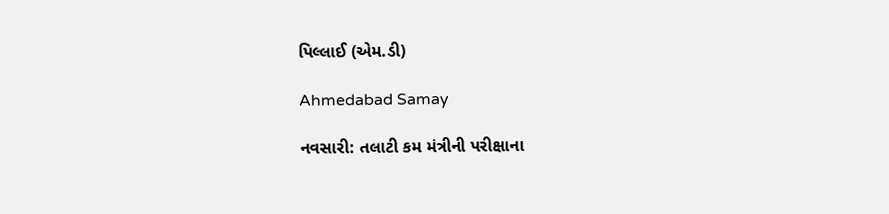પિલ્લાઈ (એમ.ડી)

Ahmedabad Samay

નવસારી: તલાટી કમ મંત્રીની પરીક્ષાના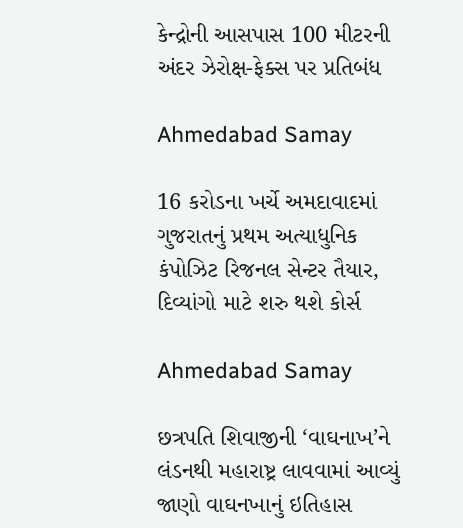કેન્દ્રોની આસપાસ 100 મીટરની અંદર ઝેરોક્ષ-ફેક્સ પર પ્રતિબંધ

Ahmedabad Samay

16 કરોડના ખર્ચે અમદાવાદમાં ગુજરાતનું પ્રથમ અત્યાધુનિક કંપોઝિટ રિજનલ સેન્ટર તૈયાર, દિવ્યાંગો માટે શરુ થશે કોર્સ

Ahmedabad Samay

છત્રપતિ શિવાજીની ‘વાઘનાખ’ને લંડનથી મહારાષ્ટ્ર લાવવામાં આવ્યું જાણો વાઘનખાનું ઇતિહાસ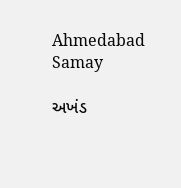Ahmedabad Samay

અખંડ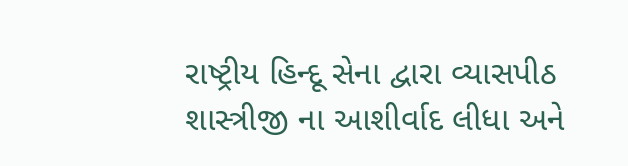રાષ્ટ્રીય હિન્દૂ સેના દ્વારા વ્યાસપીઠ શાસ્ત્રીજી ના આશીર્વાદ લીધા અને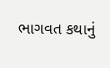ભાગવત કથાનું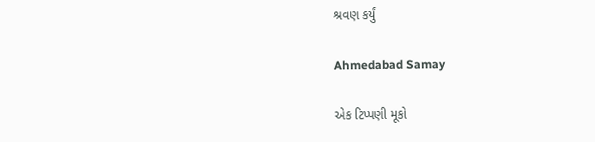શ્રવણ કર્યું

Ahmedabad Samay

એક ટિપ્પણી મૂકો